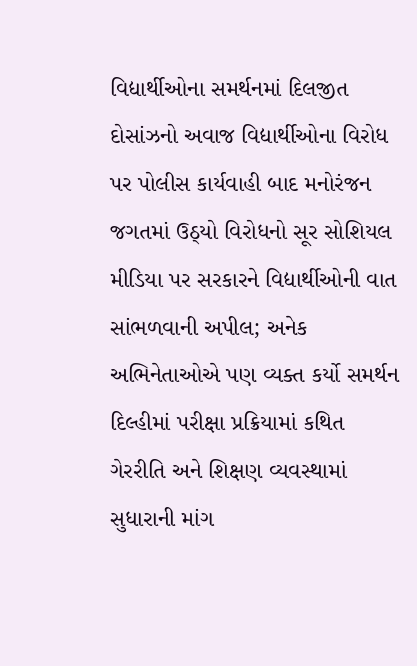વિદ્યાર્થીઓના સમર્થનમાં દિલજીત દોસાંઝનો અવાજ વિદ્યાર્થીઓના વિરોધ પર પોલીસ કાર્યવાહી બાદ મનોરંજન જગતમાં ઉઠ્યો વિરોધનો સૂર સોશિયલ મીડિયા પર સરકારને વિદ્યાર્થીઓની વાત સાંભળવાની અપીલ; અનેક અભિનેતાઓએ પણ વ્યક્ત કર્યો સમર્થન દિલ્હીમાં પરીક્ષા પ્રક્રિયામાં કથિત ગેરરીતિ અને શિક્ષણ વ્યવસ્થામાં સુધારાની માંગ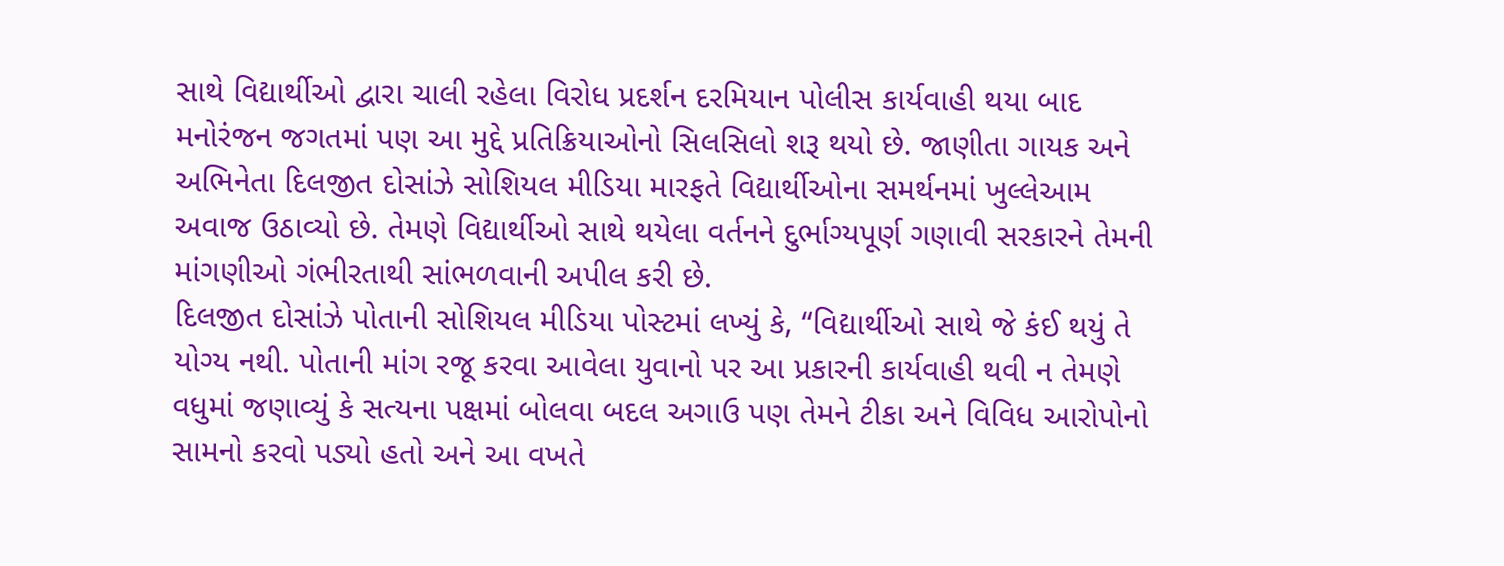સાથે વિદ્યાર્થીઓ દ્વારા ચાલી રહેલા વિરોધ પ્રદર્શન દરમિયાન પોલીસ કાર્યવાહી થયા બાદ મનોરંજન જગતમાં પણ આ મુદ્દે પ્રતિક્રિયાઓનો સિલસિલો શરૂ થયો છે. જાણીતા ગાયક અને અભિનેતા દિલજીત દોસાંઝે સોશિયલ મીડિયા મારફતે વિદ્યાર્થીઓના સમર્થનમાં ખુલ્લેઆમ અવાજ ઉઠાવ્યો છે. તેમણે વિદ્યાર્થીઓ સાથે થયેલા વર્તનને દુર્ભાગ્યપૂર્ણ ગણાવી સરકારને તેમની માંગણીઓ ગંભીરતાથી સાંભળવાની અપીલ કરી છે.
દિલજીત દોસાંઝે પોતાની સોશિયલ મીડિયા પોસ્ટમાં લખ્યું કે, “વિદ્યાર્થીઓ સાથે જે કંઈ થયું તે યોગ્ય નથી. પોતાની માંગ રજૂ કરવા આવેલા યુવાનો પર આ પ્રકારની કાર્યવાહી થવી ન તેમણે વધુમાં જણાવ્યું કે સત્યના પક્ષમાં બોલવા બદલ અગાઉ પણ તેમને ટીકા અને વિવિધ આરોપોનો સામનો કરવો પડ્યો હતો અને આ વખતે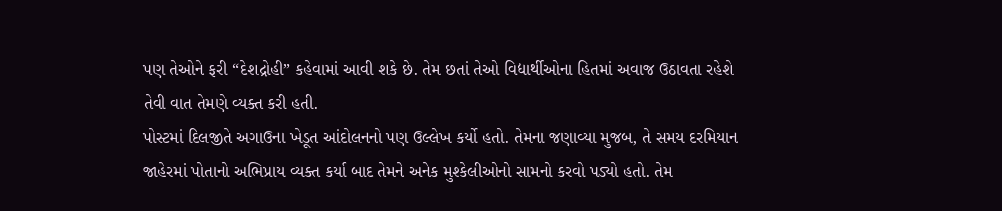પણ તેઓને ફરી “દેશદ્રોહી” કહેવામાં આવી શકે છે. તેમ છતાં તેઓ વિદ્યાર્થીઓના હિતમાં અવાજ ઉઠાવતા રહેશે તેવી વાત તેમણે વ્યક્ત કરી હતી.
પોસ્ટમાં દિલજીતે અગાઉના ખેડૂત આંદોલનનો પણ ઉલ્લેખ કર્યો હતો. તેમના જણાવ્યા મુજબ, તે સમય દરમિયાન જાહેરમાં પોતાનો અભિપ્રાય વ્યક્ત કર્યા બાદ તેમને અનેક મુશ્કેલીઓનો સામનો કરવો પડ્યો હતો. તેમ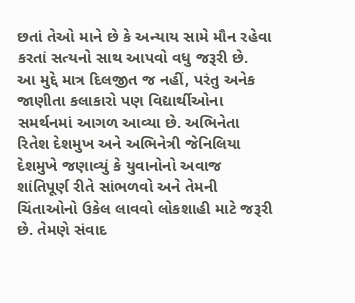છતાં તેઓ માને છે કે અન્યાય સામે મૌન રહેવા કરતાં સત્યનો સાથ આપવો વધુ જરૂરી છે.
આ મુદ્દે માત્ર દિલજીત જ નહીં, પરંતુ અનેક જાણીતા કલાકારો પણ વિદ્યાર્થીઓના સમર્થનમાં આગળ આવ્યા છે. અભિનેતા રિતેશ દેશમુખ અને અભિનેત્રી જેનિલિયા દેશમુખે જણાવ્યું કે યુવાનોનો અવાજ શાંતિપૂર્ણ રીતે સાંભળવો અને તેમની ચિંતાઓનો ઉકેલ લાવવો લોકશાહી માટે જરૂરી છે. તેમણે સંવાદ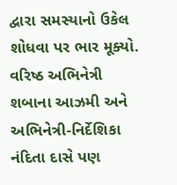દ્વારા સમસ્યાનો ઉકેલ શોધવા પર ભાર મૂક્યો.
વરિષ્ઠ અભિનેત્રી શબાના આઝમી અને અભિનેત્રી-નિર્દેશિકા નંદિતા દાસે પણ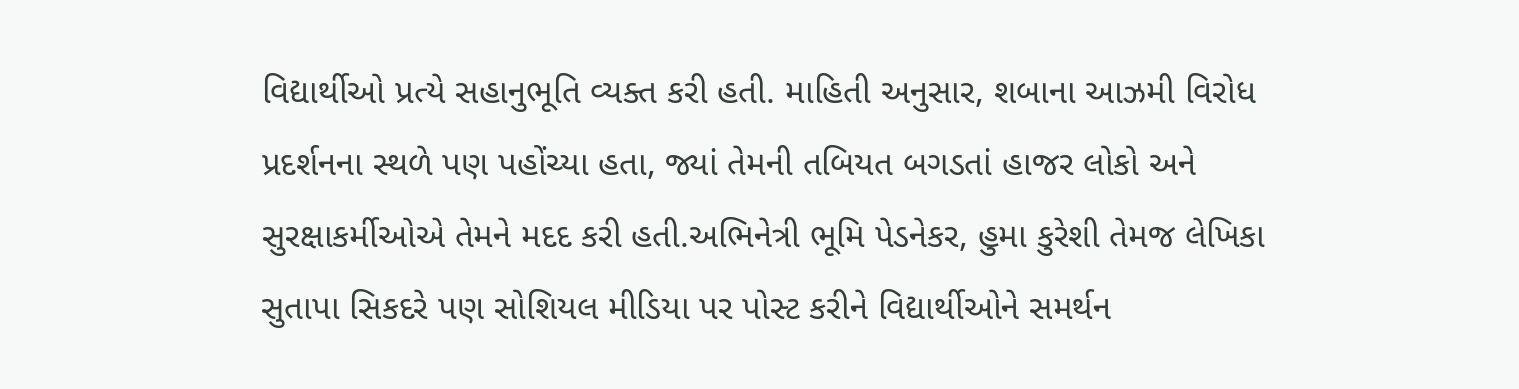વિદ્યાર્થીઓ પ્રત્યે સહાનુભૂતિ વ્યક્ત કરી હતી. માહિતી અનુસાર, શબાના આઝમી વિરોધ પ્રદર્શનના સ્થળે પણ પહોંચ્યા હતા, જ્યાં તેમની તબિયત બગડતાં હાજર લોકો અને સુરક્ષાકર્મીઓએ તેમને મદદ કરી હતી.અભિનેત્રી ભૂમિ પેડનેકર, હુમા કુરેશી તેમજ લેખિકા સુતાપા સિકદરે પણ સોશિયલ મીડિયા પર પોસ્ટ કરીને વિદ્યાર્થીઓને સમર્થન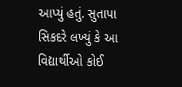આપ્યું હતું. સુતાપા સિકદરે લખ્યું કે આ વિદ્યાર્થીઓ કોઈ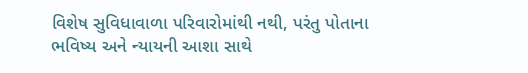વિશેષ સુવિધાવાળા પરિવારોમાંથી નથી, પરંતુ પોતાના ભવિષ્ય અને ન્યાયની આશા સાથે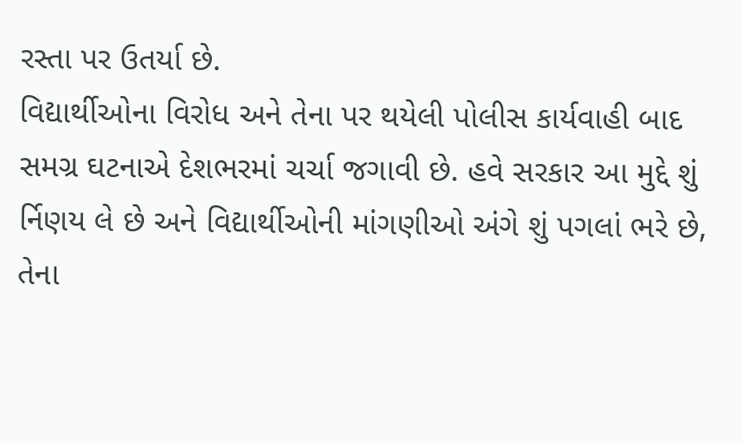રસ્તા પર ઉતર્યા છે.
વિદ્યાર્થીઓના વિરોધ અને તેના પર થયેલી પોલીસ કાર્યવાહી બાદ સમગ્ર ઘટનાએ દેશભરમાં ચર્ચા જગાવી છે. હવે સરકાર આ મુદ્દે શું ર્નિણય લે છે અને વિદ્યાર્થીઓની માંગણીઓ અંગે શું પગલાં ભરે છે, તેના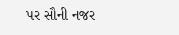પર સૌની નજર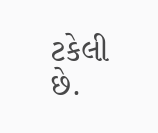ટકેલી છે.